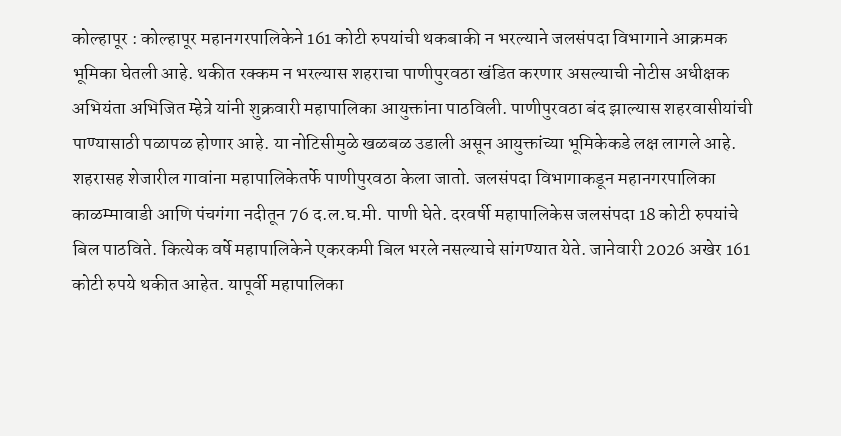कोल्हापूर : कोल्हापूर महानगरपालिकेने 161 कोटी रुपयांची थकबाकी न भरल्याने जलसंपदा विभागाने आक्रमक भूमिका घेतली आहे. थकीत रक्कम न भरल्यास शहराचा पाणीपुरवठा खंडित करणार असल्याची नोटीस अधीक्षक अभियंता अभिजित म्हेत्रे यांनी शुक्रवारी महापालिका आयुक्तांना पाठविली. पाणीपुरवठा बंद झाल्यास शहरवासीयांची पाण्यासाठी पळापळ होणार आहे. या नोटिसीमुळे खळबळ उडाली असून आयुक्तांच्या भूमिकेकडे लक्ष लागले आहे.
शहरासह शेजारील गावांना महापालिकेतर्फे पाणीपुरवठा केला जातो. जलसंपदा विभागाकडून महानगरपालिका काळम्मावाडी आणि पंचगंगा नदीतून 76 द.ल.घ.मी. पाणी घेते. दरवर्षी महापालिकेस जलसंपदा 18 कोटी रुपयांचे बिल पाठविते. कित्येक वर्षे महापालिकेने एकरकमी बिल भरले नसल्याचे सांगण्यात येते. जानेवारी 2026 अखेर 161 कोटी रुपये थकीत आहेत. यापूर्वी महापालिका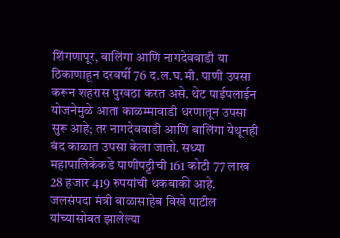शिंगणापूर, बालिंगा आणि नागदेववाडी या ठिकाणाहून दरवर्षी 76 द.ल.घ.मी. पाणी उपसा करून शहरास पुरवठा करत असे. थेट पाईपलाईन योजनेमुळे आता काळम्मावाडी धरणातून उपसा सुरू आहे; तर नागदेववाडी आणि बालिंगा येथूनही बंद काळात उपसा केला जातो. सध्या महापालिकेकडे पाणीपट्टीची 161 कोटी 77 लाख 28 हजार 419 रुपयांची थकबाकी आहे.
जलसंपदा मंत्री बाळासाहेब विखे पाटील यांच्यासोबत झालेल्या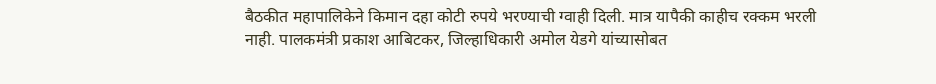बैठकीत महापालिकेने किमान दहा कोटी रुपये भरण्याची ग्वाही दिली. मात्र यापैकी काहीच रक्कम भरली नाही. पालकमंत्री प्रकाश आबिटकर, जिल्हाधिकारी अमोल येडगे यांच्यासोबत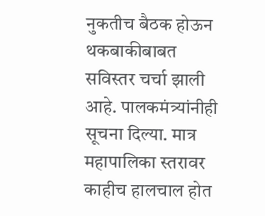नुकतीच बैठक होऊन थकबाकीबाबत सविस्तर चर्चा झाली आहे. पालकमंत्र्यांनीही सूचना दिल्या. मात्र महापालिका स्तरावर काहीच हालचाल होत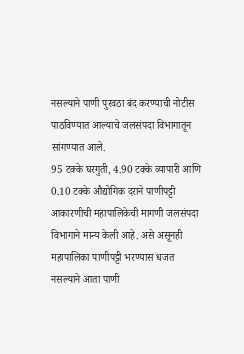नसल्याने पाणी पुरवठा बंद करण्याची नोटीस पाठविण्यात आल्याचे जलसंपदा विभागातून सांगण्यात आले.
95 टक्के घरगुती, 4.90 टक्के व्यापारी आणि 0.10 टक्के औद्योगिक दराने पाणीपट्टी आकारणीची महापालिकेची मागणी जलसंपदा विभागाने मान्य केली आहे. असे असूनही महापालिका पाणीपट्टी भरण्यास धजत नसल्याने आता पाणी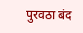पुरवठा बंद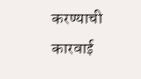करण्याची कारवाई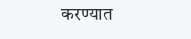करण्यात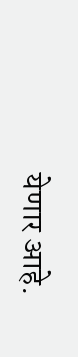येणार आहे.